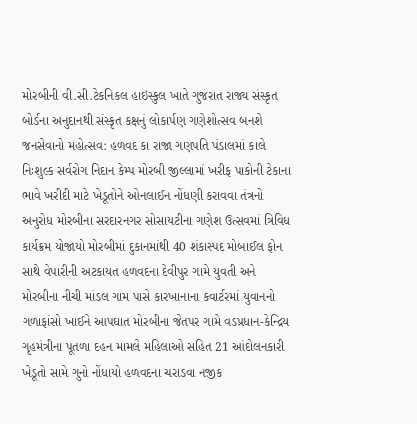મોરબીની વી.સી.ટેકનિકલ હાઇસ્કુલ ખાતે ગુજરાત રાજ્ય સંસ્કૃત બોર્ડના અનુદાનથી સંસ્કૃત કક્ષનું લોકાર્પણ ગણેશોત્સવ બનશે જનસેવાનો મહોત્સવ: હળવદ કા રાજા ગણપતિ પંડાલમાં કાલે નિઃશુલ્ક સર્વરોગ નિદાન કેમ્પ મોરબી જીલ્લામાં ખરીફ પાકોની ટેકાના ભાવે ખરીદી માટે ખેડૂતોને ઓનલાઈન નોંધણી કરાવવા તંત્રનો અનુરોધ મોરબીના સરદારનગર સોસાયટીના ગણેશ ઉત્સવમાં ત્રિવિધ કાર્યક્રમ યોજાયો મોરબીમાં દુકાનમાંથી 40 શંકાસ્પદ મોબાઈલ ફોન સાથે વેપારીની અટકાયત હળવદના દેવીપુર ગામે યુવતી અને મોરબીના નીચી માંડલ ગામ પાસે કારખાનાના કવાર્ટરમાં યુવાનનો ગળાફાંસો ખાઈને આપઘાત મોરબીના જેતપર ગામે વડપ્રધાન-કેન્દ્રિય ગૃહમંત્રીના પૂતળા દહન મામલે મહિલાઓ સહિત 21 આંદોલનકારી ખેડૂતો સામે ગુનો નોંધાયો હળવદના ચરાડવા નજીક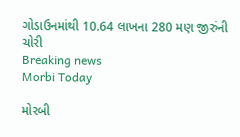ગોડાઉનમાંથી 10.64 લાખના 280 મણ જીરુંની ચોરી
Breaking news
Morbi Today

મોરબી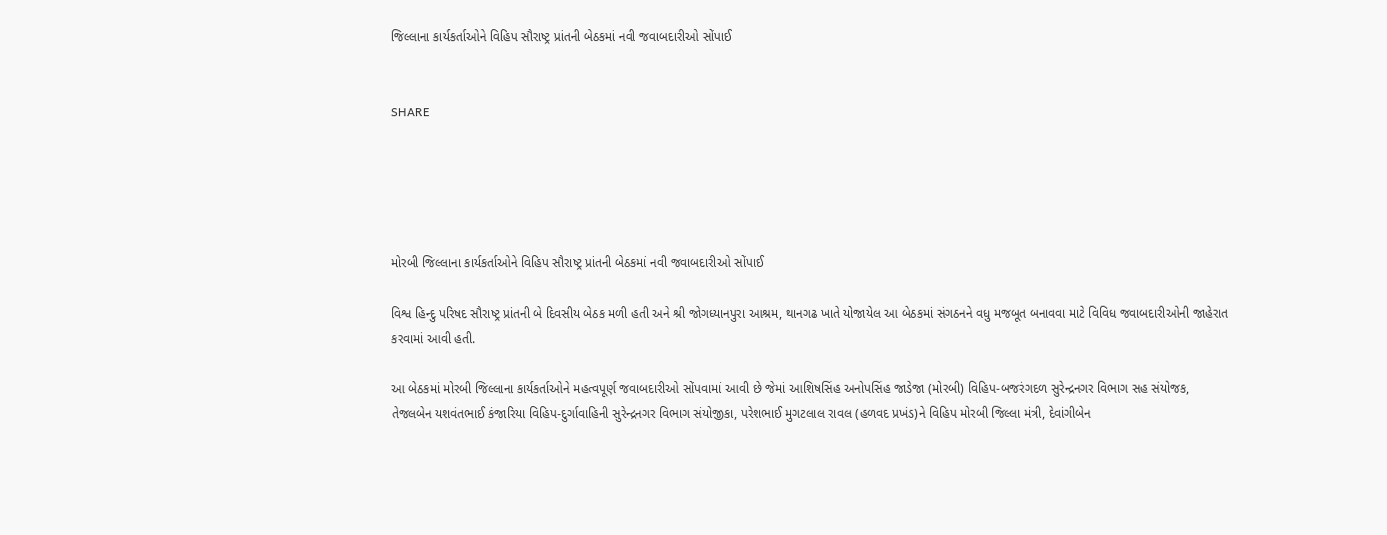જિલ્લાના કાર્યકર્તાઓને વિહિપ સૌરાષ્ટ્ર પ્રાંતની બેઠકમાં નવી જવાબદારીઓ સોંપાઈ


SHARE





મોરબી જિલ્લાના કાર્યકર્તાઓને વિહિપ સૌરાષ્ટ્ર પ્રાંતની બેઠકમાં નવી જવાબદારીઓ સોંપાઈ

વિશ્વ હિન્દુ પરિષદ સૌરાષ્ટ્ર પ્રાંતની બે દિવસીય બેઠક મળી હતી અને શ્રી જોગધ્યાનપુરા આશ્રમ, થાનગઢ ખાતે યોજાયેલ આ બેઠકમાં સંગઠનને વધુ મજબૂત બનાવવા માટે વિવિધ જવાબદારીઓની જાહેરાત કરવામાં આવી હતી.

આ બેઠકમાં મોરબી જિલ્લાના કાર્યકર્તાઓને મહત્વપૂર્ણ જવાબદારીઓ સોંપવામાં આવી છે જેમાં આશિષસિંહ અનોપસિંહ જાડેજા (મોરબી) વિહિપ-બજરંગદળ સુરેન્દ્રનગર વિભાગ સહ સંયોજક, તેજલબેન યશવંતભાઈ કંજારિયા વિહિપ-દુર્ગાવાહિની સુરેન્દ્રનગર વિભાગ સંયોજીકા, પરેશભાઈ મુગટલાલ રાવલ (હળવદ પ્રખંડ)ને વિહિપ મોરબી જિલ્લા મંત્રી, દેવાંગીબેન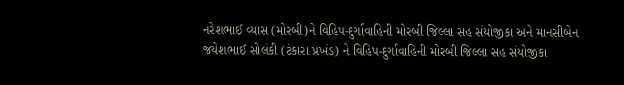નરેશભાઈ વ્યાસ (મોરબી)ને વિહિપ-દુર્ગાવાહિની મોરબી જિલ્લા સહ સંયોજીકા અને માનસીબેન જયેશભાઈ સોલંકી (ટંકારા પ્રખંડ) ને વિહિપ-દુર્ગાવાહિની મોરબી જિલ્લા સહ સંયોજીકા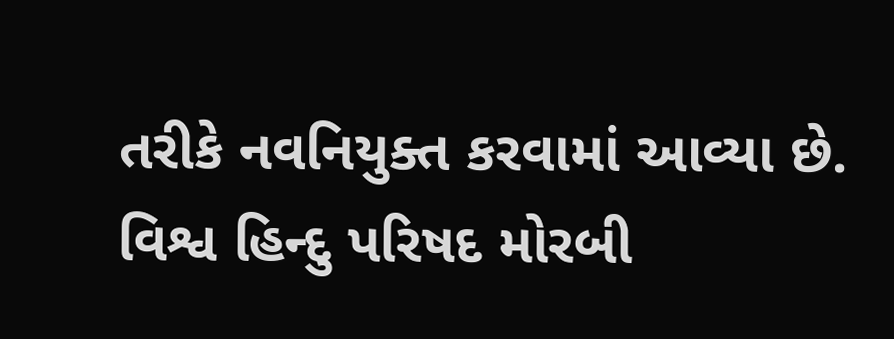તરીકે નવનિયુક્ત કરવામાં આવ્યા છે. વિશ્વ હિન્દુ પરિષદ મોરબી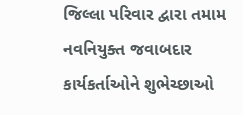જિલ્લા પરિવાર દ્વારા તમામ નવનિયુક્ત જવાબદાર કાર્યકર્તાઓને શુભેચ્છાઓ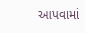આપવામાં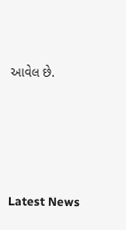આવેલ છે.




Latest News